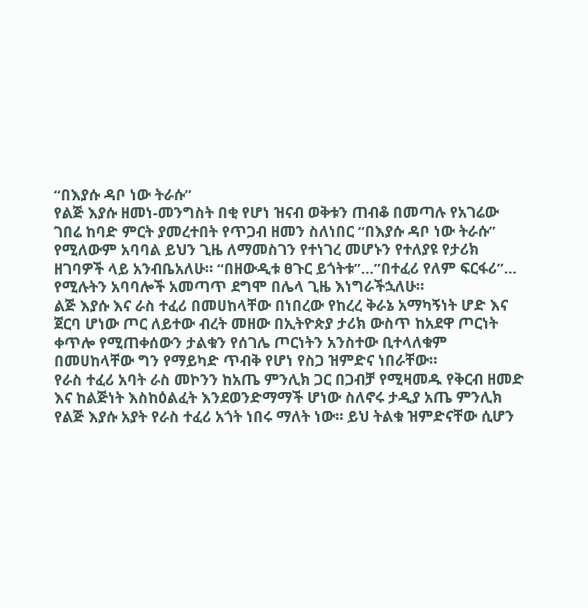“በእያሱ ዳቦ ነው ትራሱ”
የልጅ እያሱ ዘመነ-መንግስት በቂ የሆነ ዝናብ ወቅቱን ጠብቆ በመጣሉ የአገሬው ገበሬ ከባድ ምርት ያመረተበት የጥጋብ ዘመን ስለነበር “በእያሱ ዳቦ ነው ትራሱ” የሚለውም አባባል ይህን ጊዜ ለማመስገን የተነገረ መሆኑን የተለያዩ የታሪክ ዘገባዎች ላይ አንብቤአለሁ። “በዘውዲቱ ፀጉር ይጎትቱ”…”በተፈሪ የለም ፍርፋሪ”… የሚሉትን አባባሎች አመጣጥ ደግሞ በሌላ ጊዜ እነግራችኋለሁ።
ልጅ እያሱ እና ራስ ተፈሪ በመሀከላቸው በነበረው የከረረ ቅራኔ አማካኝነት ሆድ እና ጀርባ ሆነው ጦር ለይተው ብረት መዘው በኢትዮጵያ ታሪክ ውስጥ ከአደዋ ጦርነት ቀጥሎ የሚጠቀሰውን ታልቁን የሰገሌ ጦርነትን አንስተው ቢተላለቁም በመሀከላቸው ግን የማይካድ ጥብቅ የሆነ የስጋ ዝምድና ነበራቸው።
የራስ ተፈሪ አባት ራስ መኮንን ከአጤ ምንሊክ ጋር በጋብቻ የሚዛመዱ የቅርብ ዘመድ እና ከልጅነት እስከዕልፈት እንደወንድማማች ሆነው ስለኖሩ ታዲያ አጤ ምንሊክ የልጅ እያሱ አያት የራስ ተፈሪ አጎት ነበሩ ማለት ነው። ይህ ትልቁ ዝምድናቸው ሲሆን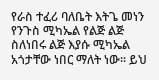የራስ ተፈሪ ባለቤት እትጌ መነን የንጉስ ሚካኤል የልጅ ልጅ ስለነበሩ ልጅ እያሱ ሚካኤል አጎታቸው ነበር ማለት ነው። ይህ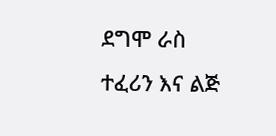ደግሞ ራስ ተፈሪን እና ልጅ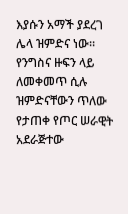እያሱን አማች ያደረገ ሌላ ዝምድና ነው።
የንግስና ዙፍን ላይ ለመቀመጥ ሲሉ ዝምድናቸውን ጥለው የታጠቀ የጦር ሠራዊት አደራጅተው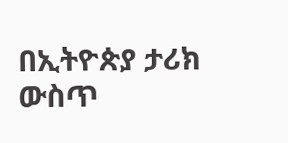በኢትዮጵያ ታሪክ ውስጥ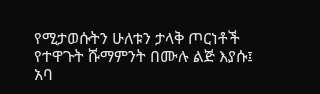የሚታወሱትን ሁለቱን ታላቅ ጦርነቶች የተዋጉት ሹማምንት በሙሉ ልጅ እያሱ፤ አባ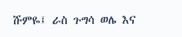ሹምዬ፤ ራስ ጉግሳ ወሌ እና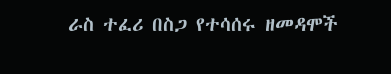ራስ ተፈሪ በስጋ የተሳሰሩ ዘመዳሞች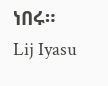ነበሩ።
Lij Iyasu